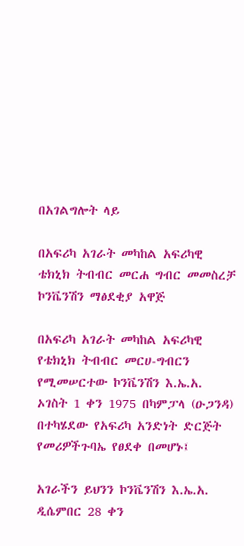በአገልግሎት ላይ

በአፍሪካ አገራት መካከል አፍሪካዊ ቴክኒክ ትብብር መርሐ ግብር መመስረቻ ኮንቬንሽን ማፅደቂያ አዋጅ

በአፍሪካ አገራት መካከል አፍሪካዊ የቴክኒክ ትብብር መርሀ-ግብርን የሚመሠርተው ኮንቬንሽን እ.ኤ.አ. ኦገስት 1 ቀን 1975 በካምፓላ (ዑጋንዳ) በተካሄደው የአፍሪካ አንድነት ድርጅት የመሪዎችጉባኤ የፀደቀ በመሆኑ፤

አገራችን ይህንን ኮንቬንሽን እ.ኤ.አ. ዲሴምበር 28 ቀን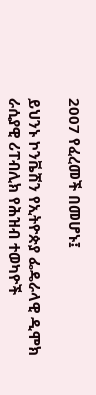2007 የፈረመች በመሆኑ፤

ይህንኑ ኮንቬሽን የኢትዮጵያ ፌዴራላዊ ዲሞክ ራሲያዊ ሪፐብሊክ የሕዝብ ተወካዮች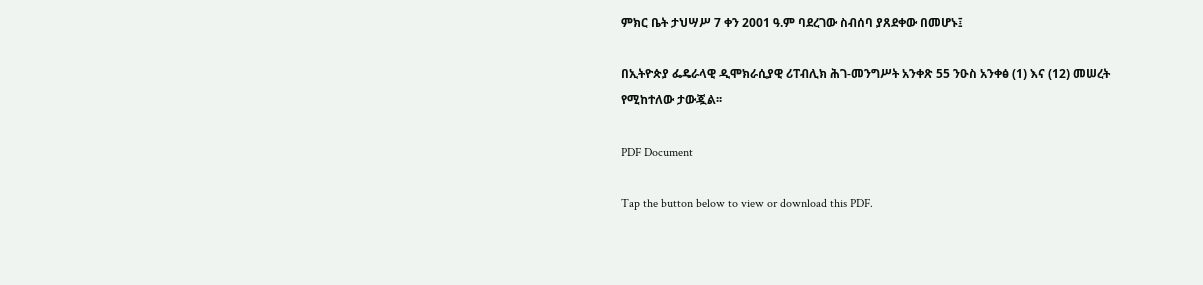ምክር ቤት ታህሣሥ 7 ቀን 2001 ዓ.ም ባደረገው ስብሰባ ያጸደቀው በመሆኑ፤

በኢትዮጵያ ፌዴራላዊ ዲሞክራሲያዊ ሪፐብሊክ ሕገ-መንግሥት አንቀጽ 55 ንዑስ አንቀፅ (1) እና (12) መሠረት የሚከተለው ታውጇል፡፡

PDF Document

Tap the button below to view or download this PDF.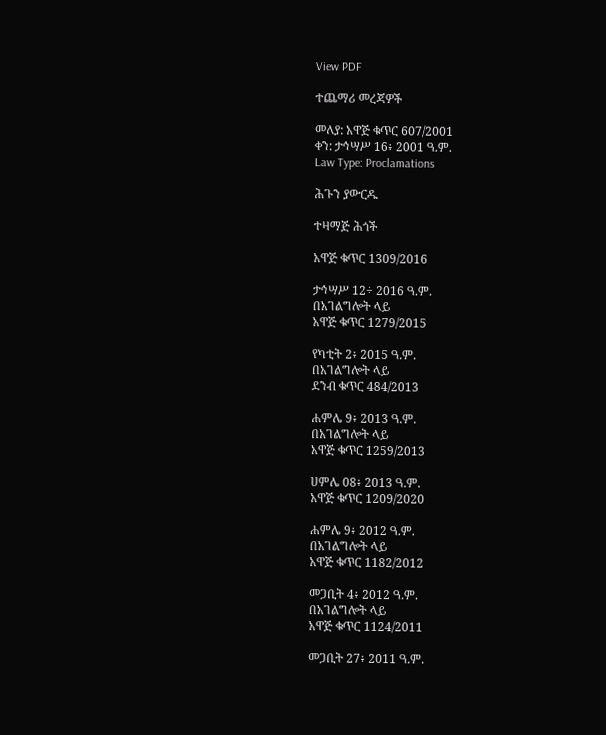View PDF

ተጨማሪ መረጃዎች

መለያ: አዋጅ ቁጥር 607/2001
ቀን: ታኅሣሥ 16፥ 2001 ዓ.ም.
Law Type: Proclamations

ሕጉን ያውርዱ

ተዛማጅ ሕጎች

አዋጅ ቁጥር 1309/2016

ታኅሣሥ 12÷ 2016 ዓ.ም.
በአገልግሎት ላይ
አዋጅ ቁጥር 1279/2015

የካቲት 2፥ 2015 ዓ.ም.
በአገልግሎት ላይ
ደንብ ቁጥር 484/2013

ሐምሌ 9፥ 2013 ዓ.ም.
በአገልግሎት ላይ
አዋጅ ቁጥር 1259/2013

ሀምሌ 08፥ 2013 ዓ.ም.
አዋጅ ቁጥር 1209/2020

ሐምሌ 9፥ 2012 ዓ.ም.
በአገልግሎት ላይ
አዋጅ ቁጥር 1182/2012

መጋቢት 4፥ 2012 ዓ.ም.
በአገልግሎት ላይ
አዋጅ ቁጥር 1124/2011

መጋቢት 27፥ 2011 ዓ.ም.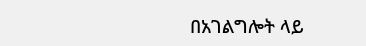በአገልግሎት ላይ